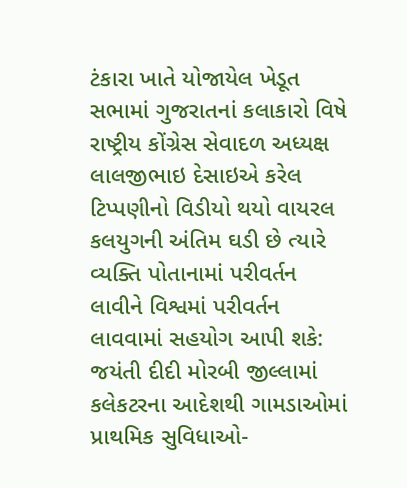ટંકારા ખાતે યોજાયેલ ખેડૂત સભામાં ગુજરાતનાં કલાકારો વિષે રાષ્ટ્રીય કોંગ્રેસ સેવાદળ અધ્યક્ષ લાલજીભાઇ દેસાઇએ કરેલ ટિપ્પણીનો વિડીયો થયો વાયરલ કલયુગની અંતિમ ઘડી છે ત્યારે વ્યક્તિ પોતાનામાં પરીવર્તન લાવીને વિશ્વમાં પરીવર્તન લાવવામાં સહયોગ આપી શકે: જયંતી દીદી મોરબી જીલ્લામાં કલેકટરના આદેશથી ગામડાઓમાં પ્રાથમિક સુવિધાઓ-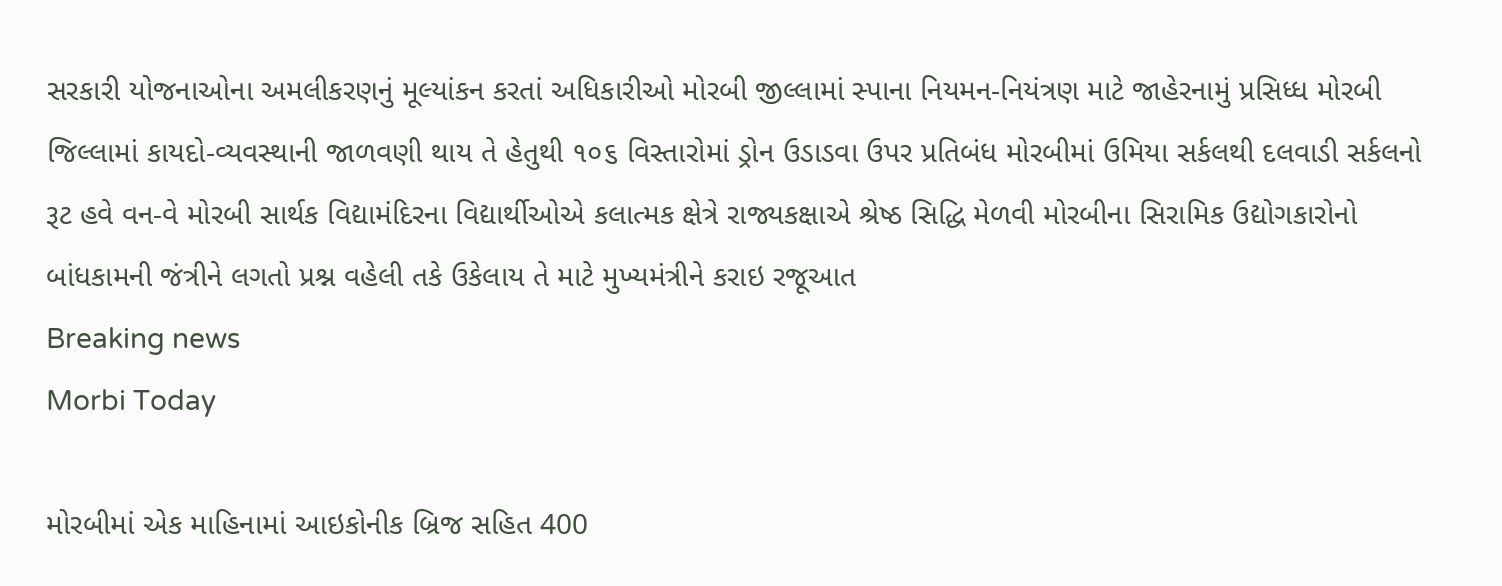સરકારી યોજનાઓના અમલીકરણનું મૂલ્યાંકન કરતાં અધિકારીઓ મોરબી જીલ્લામાં સ્પાના નિયમન-નિયંત્રણ માટે જાહેરનામું પ્રસિધ્ધ મોરબી જિલ્લામાં કાયદો-વ્યવસ્થાની જાળવણી થાય તે હેતુથી ૧૦૬ વિસ્તારોમાં ડ્રોન ઉડાડવા ઉપર પ્રતિબંધ મોરબીમાં ઉમિયા સર્કલથી દલવાડી સર્કલનો રૂટ હવે વન-વે મોરબી સાર્થક વિદ્યામંદિરના વિદ્યાર્થીઓએ કલાત્મક ક્ષેત્રે રાજ્યકક્ષાએ શ્રેષ્ઠ સિદ્ધિ મેળવી મોરબીના સિરામિક ઉદ્યોગકારોનો બાંધકામની જંત્રીને લગતો પ્રશ્ન વહેલી તકે ઉકેલાય તે માટે મુખ્યમંત્રીને કરાઇ રજૂઆત
Breaking news
Morbi Today

મોરબીમાં એક માહિનામાં આઇકોનીક બ્રિજ સહિત 400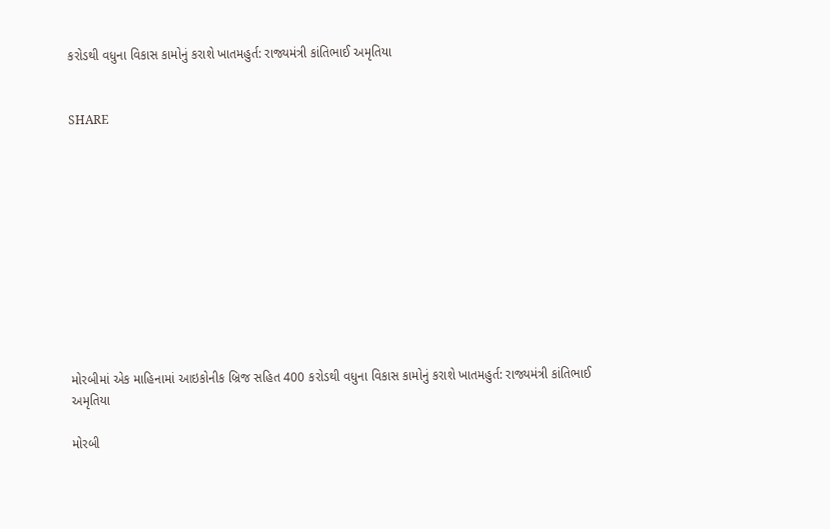કરોડથી વધુના વિકાસ કામોનું કરાશે ખાતમહુર્ત: રાજ્યમંત્રી કાંતિભાઈ અમૃતિયા


SHARE











મોરબીમાં એક માહિનામાં આઇકોનીક બ્રિજ સહિત 400 કરોડથી વધુના વિકાસ કામોનું કરાશે ખાતમહુર્ત: રાજ્યમંત્રી કાંતિભાઈ અમૃતિયા

મોરબી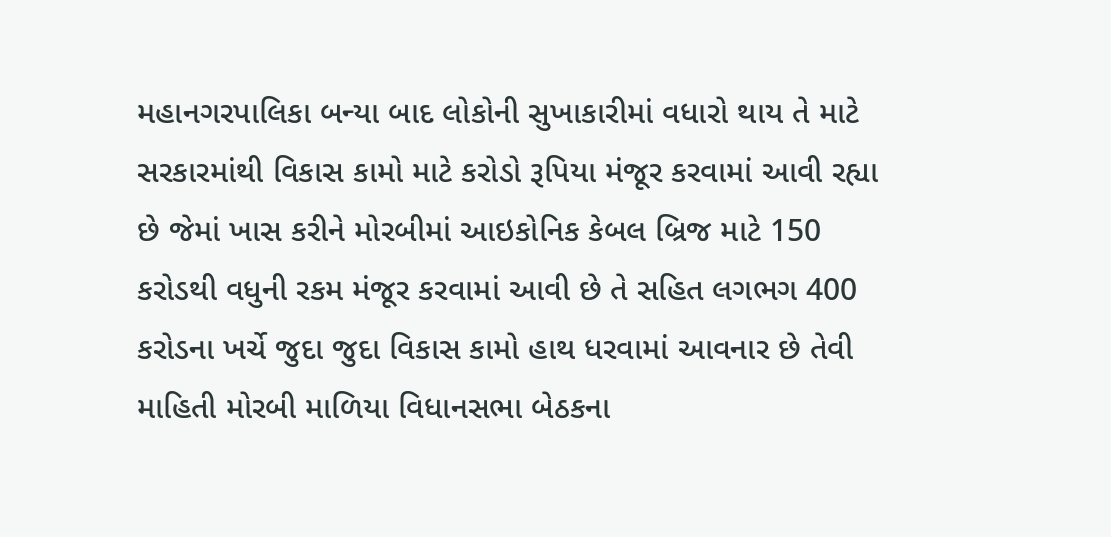મહાનગરપાલિકા બન્યા બાદ લોકોની સુખાકારીમાં વધારો થાય તે માટે સરકારમાંથી વિકાસ કામો માટે કરોડો રૂપિયા મંજૂર કરવામાં આવી રહ્યા છે જેમાં ખાસ કરીને મોરબીમાં આઇકોનિક કેબલ બ્રિજ માટે 150 કરોડથી વધુની રકમ મંજૂર કરવામાં આવી છે તે સહિત લગભગ 400 કરોડના ખર્ચે જુદા જુદા વિકાસ કામો હાથ ધરવામાં આવનાર છે તેવી માહિતી મોરબી માળિયા વિધાનસભા બેઠકના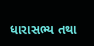ધારાસભ્ય તથા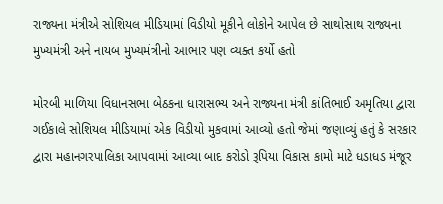રાજ્યના મંત્રીએ સોશિયલ મીડિયામાં વિડીયો મૂકીને લોકોને આપેલ છે સાથોસાથ રાજ્યના મુખ્યમંત્રી અને નાયબ મુખ્યમંત્રીનો આભાર પણ વ્યક્ત કર્યો હતો

મોરબી માળિયા વિધાનસભા બેઠકના ધારાસભ્ય અને રાજ્યના મંત્રી કાંતિભાઈ અમૃતિયા દ્વારા ગઈકાલે સોશિયલ મીડિયામાં એક વિડીયો મુકવામાં આવ્યો હતો જેમાં જણાવ્યું હતું કે સરકાર દ્વારા મહાનગરપાલિકા આપવામાં આવ્યા બાદ કરોડો રૂપિયા વિકાસ કામો માટે ધડાધડ મંજૂર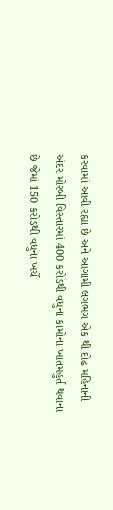કરવામાં આવી રહ્યા છે અને આગામી લગભગ એક થી દોઢ મહિનાની અંદર મોરબી વિસ્તારમાં 400 કરોડથી વધુના કામોના ખાતમહુર્ત થવાના છે જેમાં 150 કરોડથી વધુના ખર્ચે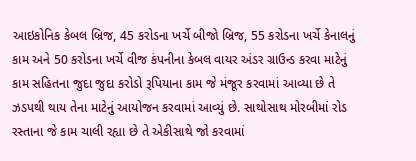આઇકોનિક કેબલ બ્રિજ, 45 કરોડના ખર્ચે બીજો બ્રિજ, 55 કરોડના ખર્ચે કેનાલનું કામ અને 50 કરોડના ખર્ચે વીજ કંપનીના કેબલ વાયર અંડર ગ્રાઉન્ડ કરવા માટેનું કામ સહિતના જુદા જુદા કરોડો રૂપિયાના કામ જે મંજૂર કરવામાં આવ્યા છે તે ઝડપથી થાય તેના માટેનું આયોજન કરવામાં આવ્યું છે. સાથોસાથ મોરબીમાં રોડ રસ્તાના જે કામ ચાલી રહ્યા છે તે એકીસાથે જો કરવામાં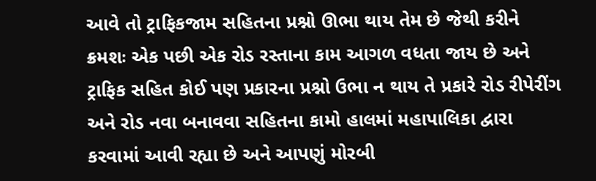આવે તો ટ્રાફિકજામ સહિતના પ્રશ્નો ઊભા થાય તેમ છે જેથી કરીને ક્રમશઃ એક પછી એક રોડ રસ્તાના કામ આગળ વધતા જાય છે અને ટ્રાફિક સહિત કોઈ પણ પ્રકારના પ્રશ્નો ઉભા ન થાય તે પ્રકારે રોડ રીપેરીંગ અને રોડ નવા બનાવવા સહિતના કામો હાલમાં મહાપાલિકા દ્વારા કરવામાં આવી રહ્યા છે અને આપણું મોરબી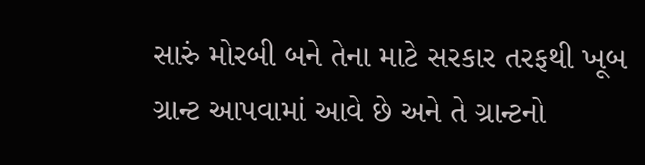સારું મોરબી બને તેના માટે સરકાર તરફથી ખૂબ ગ્રાન્ટ આપવામાં આવે છે અને તે ગ્રાન્ટનો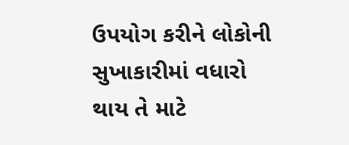ઉપયોગ કરીને લોકોની સુખાકારીમાં વધારો થાય તે માટે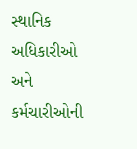સ્થાનિક અધિકારીઓ અને કર્મચારીઓની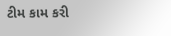ટીમ કામ કરી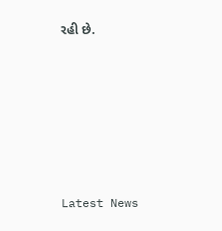રહી છે.






Latest News